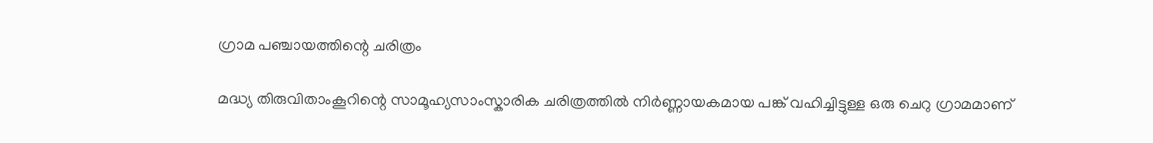ഗ്രാമ പഞ്ചായത്തിന്റെ ചരിത്രം

മദ്ധ്യ തിരുവിതാംകൂറിന്റെ സാമൂഹ്യസാംസ്കാരിക ചരിത്രത്തില്‍ നിര്‍ണ്ണായകമായ പങ്ക് വഹിച്ചിട്ടുള്ള ഒരു ചെറു ഗ്രാമമാണ്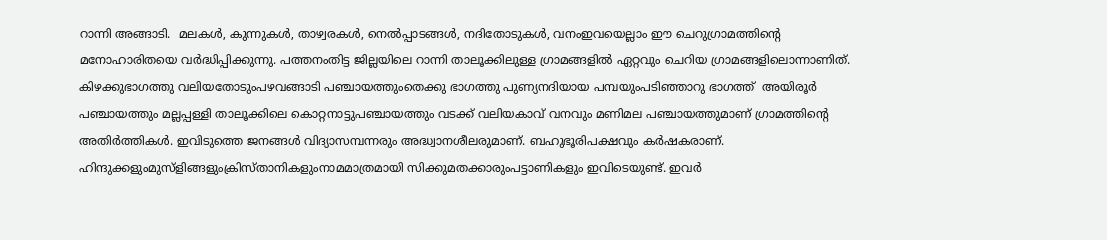റാന്നി അങ്ങാടി.  മലകള്‍, കുന്നുകള്‍, താഴ്വരകള്‍, നെല്‍പ്പാടങ്ങള്‍, നദിതോടുകള്‍, വനംഇവയെല്ലാം ഈ ചെറുഗ്രാമത്തിന്റെ മനോഹാരിതയെ വര്‍ദ്ധിപ്പിക്കുന്നു. പത്തനംതിട്ട ജില്ലയിലെ റാന്നി താലൂക്കിലുള്ള ഗ്രാമങ്ങളില്‍ ഏറ്റവും ചെറിയ ഗ്രാമങ്ങളിലൊന്നാണിത്. കിഴക്കുഭാഗത്തു വലിയതോടുംപഴവങ്ങാടി പഞ്ചായത്തുംതെക്കു ഭാഗത്തു പുണ്യനദിയായ പമ്പയുംപടിഞ്ഞാറു ഭാഗത്ത്  അയിരൂര്‍ പഞ്ചായത്തും മല്ലപ്പള്ളി താലൂക്കിലെ കൊറ്റനാട്ടുപഞ്ചായത്തും വടക്ക് വലിയകാവ് വനവും മണിമല പഞ്ചായത്തുമാണ് ഗ്രാമത്തിന്റെ അതിര്‍ത്തികള്‍. ഇവിടുത്തെ ജനങ്ങള്‍ വിദ്യാസമ്പന്നരും അദ്ധ്വാനശീലരുമാണ്. ബഹുഭൂരിപക്ഷവും കര്‍ഷകരാണ്. ഹിന്ദുക്കളുംമുസ്ളിങ്ങളുംക്രിസ്താനികളുംനാമമാത്രമായി സിക്കുമതക്കാരുംപട്ടാണികളും ഇവിടെയുണ്ട്. ഇവര്‍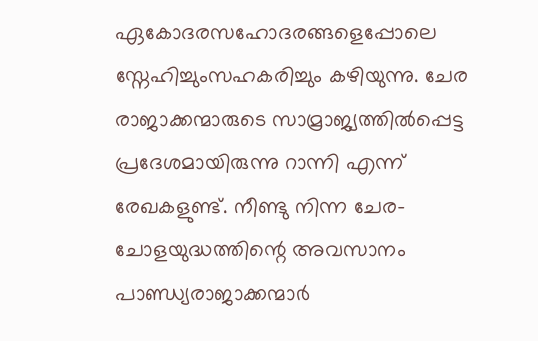ഏകോദരസഹോദരങ്ങളെപ്പോലെ സ്നേഹിച്ചുംസഹകരിച്ചും കഴിയുന്നു. ചേര രാജാക്കന്മാരുടെ സാമ്രാജ്യത്തില്‍പ്പെട്ട പ്രദേശമായിരുന്നു റാന്നി എന്ന് രേഖകളുണ്ട്. നീണ്ടു നിന്ന ചേര-ചോളയുദ്ധത്തിന്റെ അവസാനം പാണ്ഡ്യരാജാക്കന്മാര്‍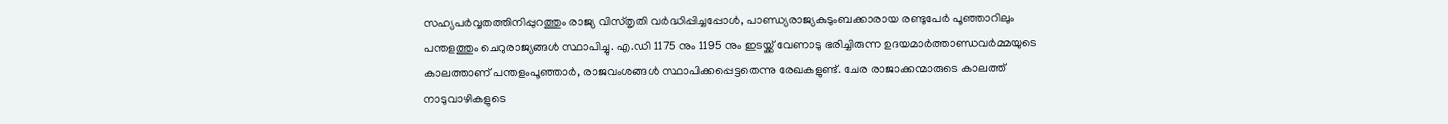സഹ്യപര്‍വ്വതത്തിനിപ്പുറത്തും രാജ്യ വിസ്തൃതി വര്‍ദ്ധിപ്പിച്ചപ്പോള്‍, പാണ്ഡ്യരാജ്യകുടുംബക്കാരായ രണ്ടുപേര്‍ പൂഞ്ഞാറിലും പന്തളത്തും ചെറുരാജ്യങ്ങള്‍ സ്ഥാപിച്ചു. എ.ഡി 1175 നും 1195 നും ഇടയ്ക്ക് വേണാടു ഭരിച്ചിരുന്ന ഉദയമാര്‍ത്താണ്ഡവര്‍മ്മയുടെ കാലത്താണ് പന്തളംപൂഞ്ഞാര്‍, രാജവംശങ്ങള്‍ സ്ഥാപിക്കപ്പെട്ടതെന്നു രേഖകളുണ്ട്. ചേര രാജാക്കന്മാരുടെ കാലത്ത് നാടുവാഴികളുടെ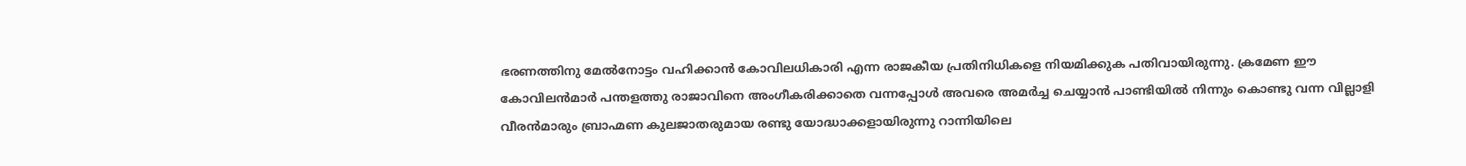ഭരണത്തിനു മേല്‍നോട്ടം വഹിക്കാന്‍ കോവിലധികാരി എന്ന രാജകീയ പ്രതിനിധികളെ നിയമിക്കുക പതിവായിരുന്നു. ക്രമേണ ഈ കോവിലന്‍മാര്‍ പന്തളത്തു രാജാവിനെ അംഗീകരിക്കാതെ വന്നപ്പോള്‍ അവരെ അമര്‍ച്ച ചെയ്യാന്‍ പാണ്ടിയില്‍ നിന്നും കൊണ്ടു വന്ന വില്ലാളി വീരന്‍മാരും ബ്രാഹ്മണ കുലജാതരുമായ രണ്ടു യോദ്ധാക്കളായിരുന്നു റാന്നിയിലെ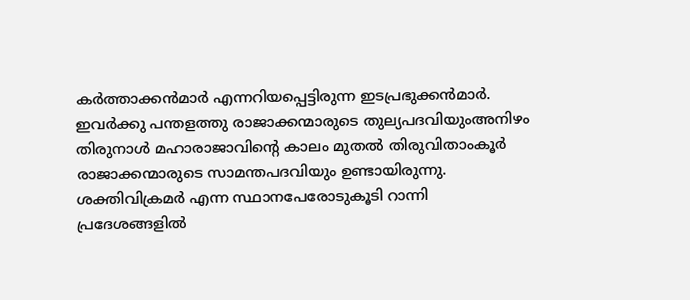കര്‍ത്താക്കന്‍മാര്‍ എന്നറിയപ്പെട്ടിരുന്ന ഇടപ്രഭുക്കന്‍മാര്‍. ഇവര്‍ക്കു പന്തളത്തു രാജാക്കന്മാരുടെ തുല്യപദവിയുംഅനിഴം തിരുനാള്‍ മഹാരാജാവിന്റെ കാലം മുതല്‍ തിരുവിതാംകൂര്‍ രാജാക്കന്മാരുടെ സാമന്തപദവിയും ഉണ്ടായിരുന്നു. ശക്തിവിക്രമര്‍ എന്ന സ്ഥാനപേരോടുകൂടി റാന്നി പ്രദേശങ്ങളില്‍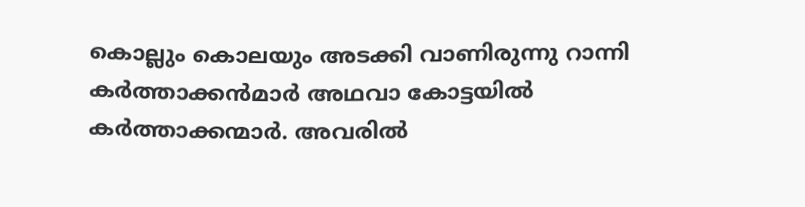കൊല്ലും കൊലയും അടക്കി വാണിരുന്നു റാന്നി കര്‍ത്താക്കന്‍മാര്‍ അഥവാ കോട്ടയില്‍ കര്‍ത്താക്കന്മാര്‍. അവരില്‍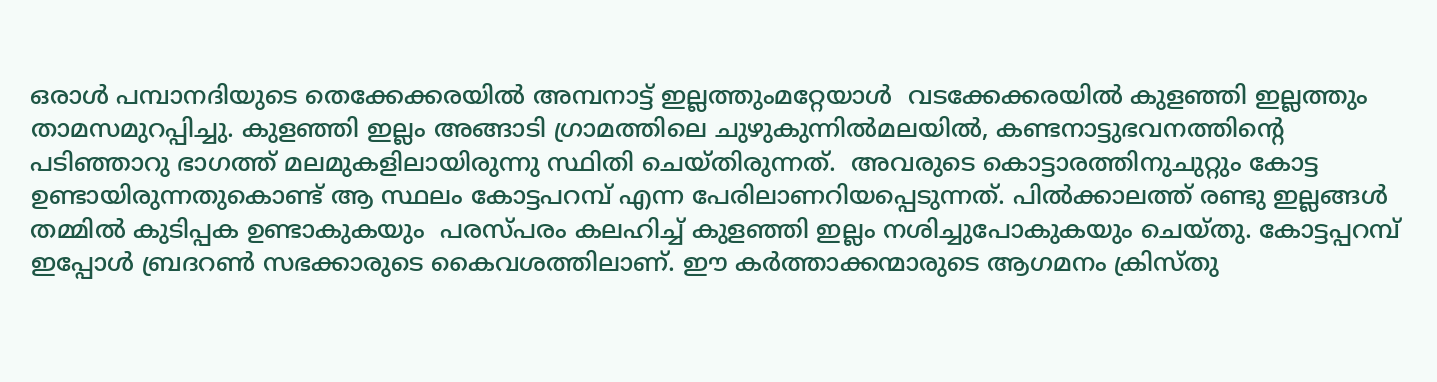ഒരാള്‍ പമ്പാനദിയുടെ തെക്കേക്കരയില്‍ അമ്പനാട്ട് ഇല്ലത്തുംമറ്റേയാള്‍  വടക്കേക്കരയില്‍ കുളഞ്ഞി ഇല്ലത്തും താമസമുറപ്പിച്ചു. കുളഞ്ഞി ഇല്ലം അങ്ങാടി ഗ്രാമത്തിലെ ചുഴുകുന്നില്‍മലയില്‍, കണ്ടനാട്ടുഭവനത്തിന്റെ പടിഞ്ഞാറു ഭാഗത്ത് മലമുകളിലായിരുന്നു സ്ഥിതി ചെയ്തിരുന്നത്.  അവരുടെ കൊട്ടാരത്തിനുചുറ്റും കോട്ട ഉണ്ടായിരുന്നതുകൊണ്ട് ആ സ്ഥലം കോട്ടപറമ്പ് എന്ന പേരിലാണറിയപ്പെടുന്നത്. പില്‍ക്കാലത്ത് രണ്ടു ഇല്ലങ്ങള്‍ തമ്മില്‍ കുടിപ്പക ഉണ്ടാകുകയും  പരസ്പരം കലഹിച്ച് കുളഞ്ഞി ഇല്ലം നശിച്ചുപോകുകയും ചെയ്തു. കോട്ടപ്പറമ്പ് ഇപ്പോള്‍ ബ്രദറണ്‍ സഭക്കാരുടെ കൈവശത്തിലാണ്. ഈ കര്‍ത്താക്കന്മാരുടെ ആഗമനം ക്രിസ്തു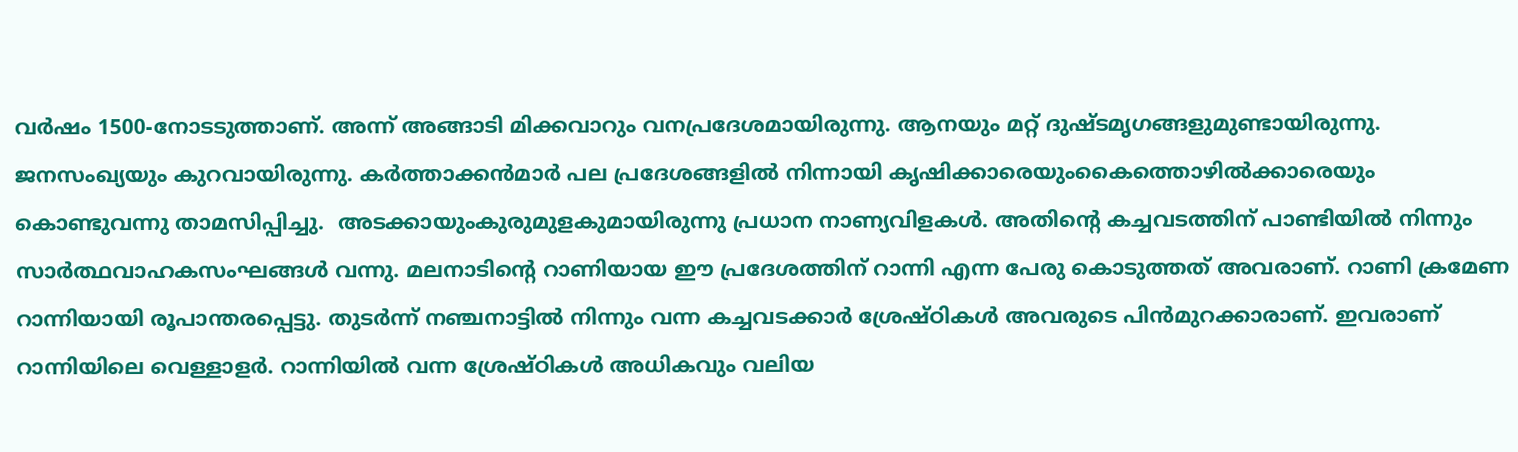വര്‍ഷം 1500-നോടടുത്താണ്. അന്ന് അങ്ങാടി മിക്കവാറും വനപ്രദേശമായിരുന്നു. ആനയും മറ്റ് ദുഷ്ടമൃഗങ്ങളുമുണ്ടായിരുന്നു. ജനസംഖ്യയും കുറവായിരുന്നു. കര്‍ത്താക്കന്‍മാര്‍ പല പ്രദേശങ്ങളില്‍ നിന്നായി കൃഷിക്കാരെയുംകൈത്തൊഴില്‍ക്കാരെയും കൊണ്ടുവന്നു താമസിപ്പിച്ചു.  അടക്കായുംകുരുമുളകുമായിരുന്നു പ്രധാന നാണ്യവിളകള്‍. അതിന്റെ കച്ചവടത്തിന് പാണ്ടിയില്‍ നിന്നും സാര്‍ത്ഥവാഹകസംഘങ്ങള്‍ വന്നു. മലനാടിന്റെ റാണിയായ ഈ പ്രദേശത്തിന് റാന്നി എന്ന പേരു കൊടുത്തത് അവരാണ്. റാണി ക്രമേണ റാന്നിയായി രൂപാന്തരപ്പെട്ടു. തുടര്‍ന്ന് നഞ്ചനാട്ടില്‍ നിന്നും വന്ന കച്ചവടക്കാര്‍ ശ്രേഷ്ഠികള്‍ അവരുടെ പിന്‍മുറക്കാരാണ്. ഇവരാണ് റാന്നിയിലെ വെള്ളാളര്‍. റാന്നിയില്‍ വന്ന ശ്രേഷ്ഠികള്‍ അധികവും വലിയ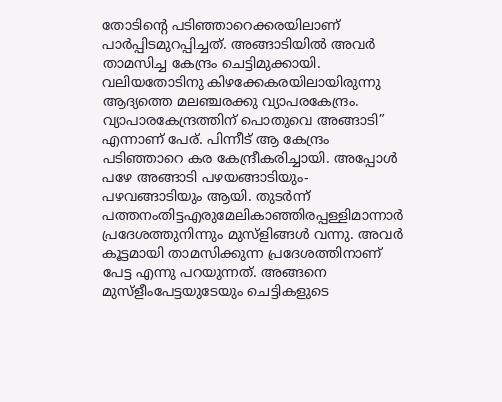തോടിന്റെ പടിഞ്ഞാറെക്കരയിലാണ് പാര്‍പ്പിടമുറപ്പിച്ചത്. അങ്ങാടിയില്‍ അവര്‍ താമസിച്ച കേന്ദ്രം ചെട്ടിമുക്കായി. വലിയതോടിനു കിഴക്കേകരയിലായിരുന്നു ആദ്യത്തെ മലഞ്ചരക്കു വ്യാപരകേന്ദ്രം. വ്യാപാരകേന്ദ്രത്തിന് പൊതുവെ അങ്ങാടി” എന്നാണ് പേര്. പിന്നീട് ആ കേന്ദ്രം പടിഞ്ഞാറെ കര കേന്ദ്രീകരിച്ചായി. അപ്പോള്‍ പഴേ അങ്ങാടി പഴയങ്ങാടിയും-പഴവങ്ങാടിയും ആയി. തുടര്‍ന്ന് പത്തനംതിട്ടഎരുമേലികാഞ്ഞിരപ്പള്ളിമാന്നാര്‍ പ്രദേശത്തുനിന്നും മുസ്ളിങ്ങള്‍ വന്നു. അവര്‍ കൂട്ടമായി താമസിക്കുന്ന പ്രദേശത്തിനാണ് പേട്ട എന്നു പറയുന്നത്. അങ്ങനെ മുസ്ളീംപേട്ടയുടേയും ചെട്ടികളുടെ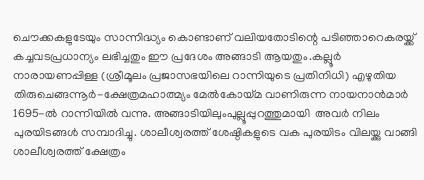ചൌക്കകളുടേയും സാന്നിദ്ധ്യം കൊണ്ടാണ് വലിയതോടിന്റെ പടിഞ്ഞാറെകരയ്ക്ക് കച്ചവടപ്രധാന്യം ലഭിച്ചതും ഈ പ്രദേശം അങ്ങാടി ആയതും.കല്ലൂര്‍ നാരായണപ്പിള്ള (ശ്രീമൂലം പ്രജാസഭയിലെ റാന്നിയുടെ പ്രതിനിധി) എഴുതിയ തിരുചെങ്ങന്നൂര്‍-ക്ഷേത്രമഹാത്മ്യം മേല്‍കോയ്മ വാണിരുന്ന നായനാന്‍മാര്‍ 1695-ല്‍ റാന്നിയില്‍ വന്നു. അങ്ങാടിയിലുംപുല്ലൂപ്പുറത്തുമായി  അവര്‍ നിലം പുരയിടങ്ങള്‍ സമ്പാദിച്ചു. ശാലീശ്വരത്ത് ശേഷ്ഠികളുടെ വക പുരയിടം വിലയ്ക്കു വാങ്ങി ശാലീശ്വരത്ത് ക്ഷേത്രം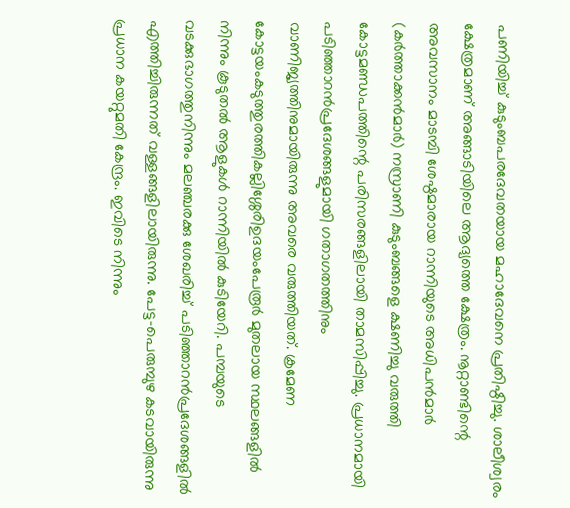പണിയിച്ച് കുടുംബപരദേവതയായ മഹാദേവനെ പ്രതിഷ്ഠിച്ചു. ശാലീശ്വരം ക്ഷേത്രമാണ് അങ്ങാടിയിലെ ആദ്യത്തെ ക്ഷേത്രം. നൂറ്റാണ്ടിന്റെ അവസാനം മാടമ്പി ശേഷ്ഠമാരായ റാന്നിയുടെ അധിപന്‍മാര്‍ (കര്‍ത്താക്കന്‍മാര്‍) നസ്രാണി കുടുംബങ്ങളെ ക്ഷണിച്ചു വരുത്തി കോട്ടമണ്ഡപത്തിന്റെ പരിസരങ്ങളിലായി താമസിപ്പിച്ചു. പ്രധാനമായി പടിഞ്ഞാറന്‍പ്രദേശങ്ങളുമായി ഗതാഗതത്തിനും വാണിജ്യത്തിനുമായിരുന്നു അവരെ വരുത്തിയത്. ക്രമേണ കോട്ടയംകടുത്തുരത്തികല്ലിശ്ശേരിഉദയംപേരൂര്‍ മുതലായ സ്ഥലങ്ങളില്‍ നിന്നും കൂടുതല്‍ ആളുകള്‍ റാന്നിയില്‍ കുടിയേറി. പമ്പയുടെ വടക്കുഭാഗത്തുനിന്നും മലഞ്ചരക്കു ശേഖരിച്ച് പടിഞ്ഞാറന്‍പ്രദേശങ്ങളില്‍ എത്തിച്ചിരുന്നത് വള്ളങ്ങളിലായിരുന്നു. പേട്ട-പെരുമ്പുഴ കടവായിരുന്നു പ്രധാന കയറ്റുമതി കേന്ദ്രം. ഇവിടെ നിന്നും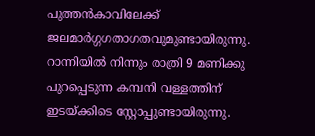പുത്തന്‍കാവിലേക്ക് ജലമാര്‍ഗ്ഗഗതാഗതവുമുണ്ടായിരുന്നു. റാന്നിയില്‍ നിന്നും രാത്രി 9 മണിക്കു പുറപ്പെടുന്ന കമ്പനി വള്ളത്തിന് ഇടയ്ക്കിടെ സ്റ്റോപ്പുണ്ടായിരുന്നു.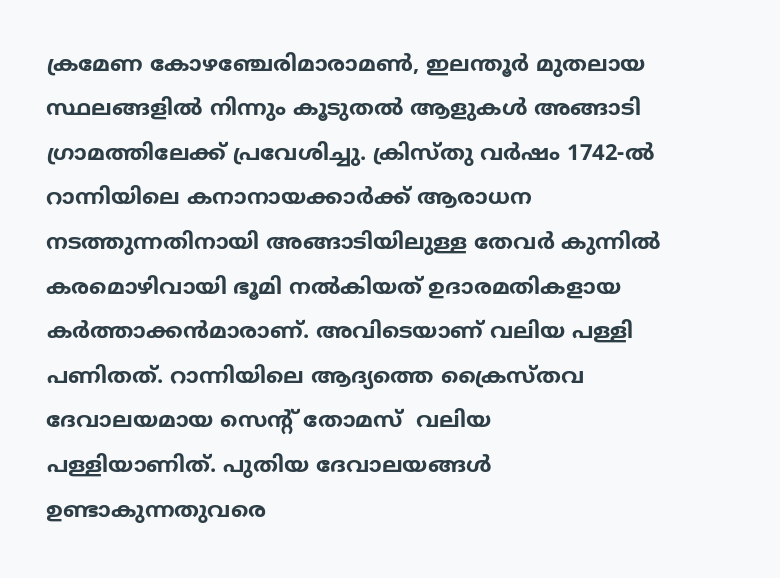ക്രമേണ കോഴഞ്ചേരിമാരാമണ്‍, ഇലന്തൂര്‍ മുതലായ സ്ഥലങ്ങളില്‍ നിന്നും കൂടുതല്‍ ആളുകള്‍ അങ്ങാടി ഗ്രാമത്തിലേക്ക് പ്രവേശിച്ചു. ക്രിസ്തു വര്‍ഷം 1742-ല്‍ റാന്നിയിലെ കനാനായക്കാര്‍ക്ക് ആരാധന നടത്തുന്നതിനായി അങ്ങാടിയിലുള്ള തേവര്‍ കുന്നില്‍ കരമൊഴിവായി ഭൂമി നല്‍കിയത് ഉദാരമതികളായ കര്‍ത്താക്കന്‍മാരാണ്. അവിടെയാണ് വലിയ പള്ളി പണിതത്. റാന്നിയിലെ ആദ്യത്തെ ക്രൈസ്തവ ദേവാലയമായ സെന്റ് തോമസ്  വലിയ പള്ളിയാണിത്. പുതിയ ദേവാലയങ്ങള്‍ ഉണ്ടാകുന്നതുവരെ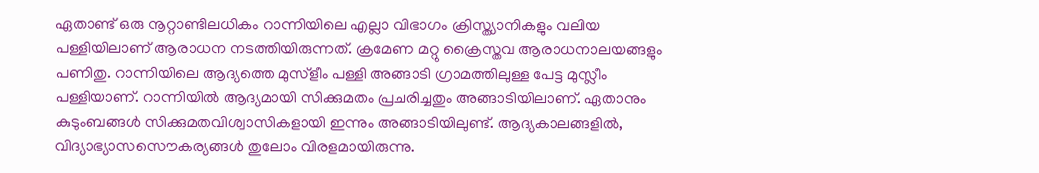ഏതാണ്ട് ഒരു നൂറ്റാണ്ടിലധികം റാന്നിയിലെ എല്ലാ വിഭാഗം ക്രിസ്ത്യാനികളും വലിയ പള്ളിയിലാണ് ആരാധന നടത്തിയിരുന്നത്. ക്രമേണ മറ്റു ക്രൈസ്തവ ആരാധനാലയങ്ങളും പണിതു. റാന്നിയിലെ ആദ്യത്തെ മുസ്ളീം പള്ളി അങ്ങാടി ഗ്രാമത്തിലുള്ള പേട്ട മുസ്ലീം പള്ളിയാണ്. റാന്നിയില്‍ ആദ്യമായി സിക്കുമതം പ്രചരിച്ചതും അങ്ങാടിയിലാണ്. ഏതാനും കുടുംബങ്ങള്‍ സിക്കുമതവിശ്വാസികളായി ഇന്നും അങ്ങാടിയിലുണ്ട്. ആദ്യകാലങ്ങളില്‍, വിദ്യാഭ്യാസസൌകര്യങ്ങള്‍ തുലോം വിരളമായിരുന്നു.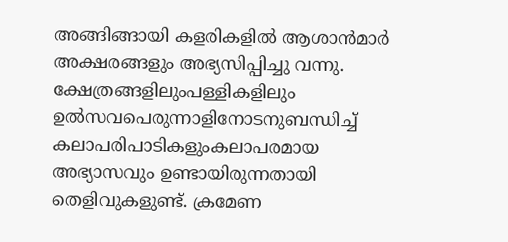അങ്ങിങ്ങായി കളരികളില്‍ ആശാന്‍മാര്‍ അക്ഷരങ്ങളും അഭ്യസിപ്പിച്ചു വന്നു. ക്ഷേത്രങ്ങളിലുംപള്ളികളിലും ഉല്‍സവപെരുന്നാളിനോടനുബന്ധിച്ച് കലാപരിപാടികളുംകലാപരമായ അഭ്യാസവും ഉണ്ടായിരുന്നതായി തെളിവുകളുണ്ട്. ക്രമേണ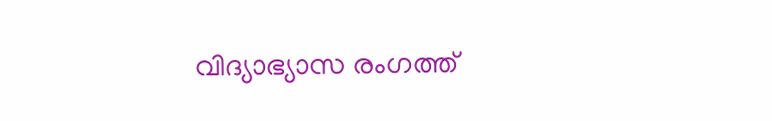വിദ്യാഭ്യാസ രംഗത്ത്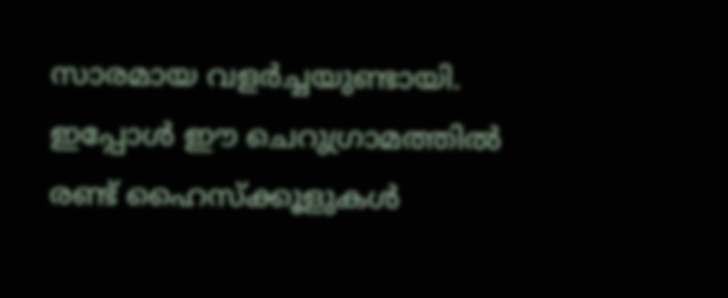സാരമായ വളര്‍ച്ചയുണ്ടായി. ഇപ്പോള്‍ ഈ ചെറുഗ്രാമത്തില്‍ രണ്ട് ഹൈസ്ക്കൂളുകള്‍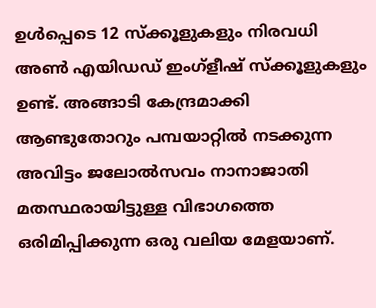ഉള്‍പ്പെടെ 12 സ്ക്കൂളുകളും നിരവധി അണ്‍ എയിഡഡ് ഇംഗ്ളീഷ് സ്ക്കൂളുകളും ഉണ്ട്. അങ്ങാടി കേന്ദ്രമാക്കി ആണ്ടുതോറും പമ്പയാറ്റില്‍ നടക്കുന്ന അവിട്ടം ജലോല്‍സവം നാനാജാതി മതസ്ഥരായിട്ടുള്ള വിഭാഗത്തെ ഒരിമിപ്പിക്കുന്ന ഒരു വലിയ മേളയാണ്.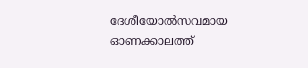ദേശീയോല്‍സവമായ ഓണക്കാലത്ത്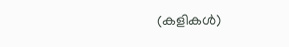(കളികള്‍)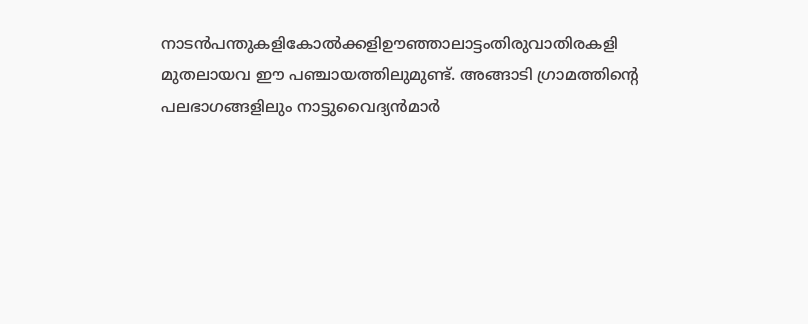നാടന്‍പന്തുകളികോല്‍ക്കളിഊഞ്ഞാലാട്ടംതിരുവാതിരകളി മുതലായവ ഈ പഞ്ചായത്തിലുമുണ്ട്. അങ്ങാടി ഗ്രാമത്തിന്റെ പലഭാഗങ്ങളിലും നാട്ടുവൈദ്യന്‍മാര്‍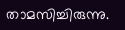താമസിച്ചിരുന്നു.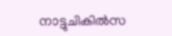നാട്ടുചികില്‍സ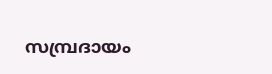സമ്പ്രദായം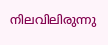നിലവിലിരുന്നു